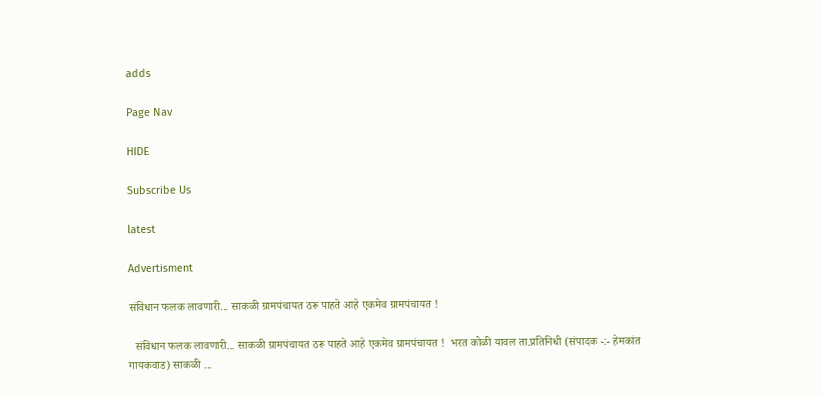adds

Page Nav

HIDE

Subscribe Us

latest

Advertisment

संविधान फलक लावणारी... साकळी ग्रामपंचायत ठरू पाहते आहे एकमेव ग्रामपंचायत !

  संविधान फलक लावणारी... साकळी ग्रामपंचायत ठरू पाहते आहे एकमेव ग्रामपंचायत !  भरत कोळी यावल ता.प्रतिनिधी (संपादक -:- हेमकांत गायकवाड) साकळी ...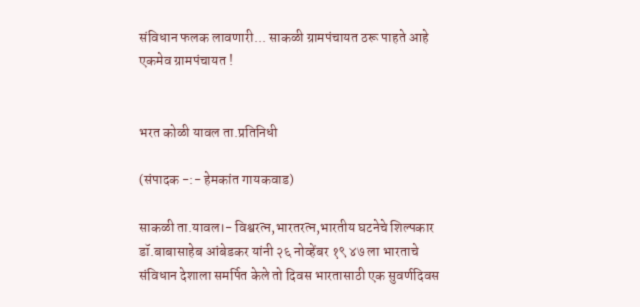संविधान फलक लावणारी... साकळी ग्रामपंचायत ठरू पाहते आहे एकमेव ग्रामपंचायत !


भरत कोळी यावल ता.प्रतिनिधी

(संपादक -:- हेमकांत गायकवाड)

साकळी ता.यावल।- विश्वरत्न,भारतरत्न,भारतीय घटनेचे शिल्पकार डॉ.बाबासाहेब आंबेडकर यांनी २६ नोव्हेंबर १९ ४७ ला भारताचे संविधान देशाला समर्पित केले तो दिवस भारतासाठी एक सुवर्णदिवस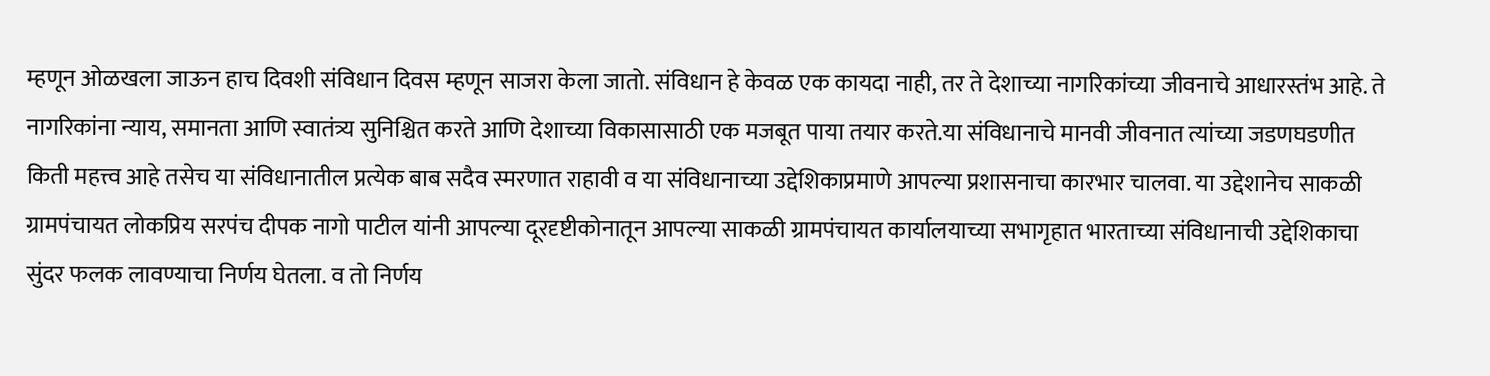म्हणून ओळखला जाऊन हाच दिवशी संविधान दिवस म्हणून साजरा केला जातो. संविधान हे केवळ एक कायदा नाही, तर ते देशाच्या नागरिकांच्या जीवनाचे आधारस्तंभ आहे. ते नागरिकांना न्याय, समानता आणि स्वातंत्र्य सुनिश्चित करते आणि देशाच्या विकासासाठी एक मजबूत पाया तयार करते.या संविधानाचे मानवी जीवनात त्यांच्या जडणघडणीत किती महत्त्व आहे तसेच या संविधानातील प्रत्येक बाब सदैव स्मरणात राहावी व या संविधानाच्या उद्देशिकाप्रमाणे आपल्या प्रशासनाचा कारभार चालवा. या उद्देशानेच साकळी ग्रामपंचायत लोकप्रिय सरपंच दीपक नागो पाटील यांनी आपल्या दूरदृष्टीकोनातून आपल्या साकळी ग्रामपंचायत कार्यालयाच्या सभागृहात भारताच्या संविधानाची उद्देशिकाचा सुंदर फलक लावण्याचा निर्णय घेतला. व तो निर्णय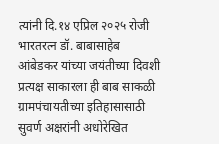त्यांनी दि.१४ एप्रिल २०२५ रोजी भारतरत्न डॉ. बाबासाहेब आंबेडकर यांच्या जयंतीच्या दिवशी प्रत्यक्ष साकारला ही बाब साकळी ग्रामपंचायतीच्या इतिहासासाठी सुवर्ण अक्षरांनी अधोरेखित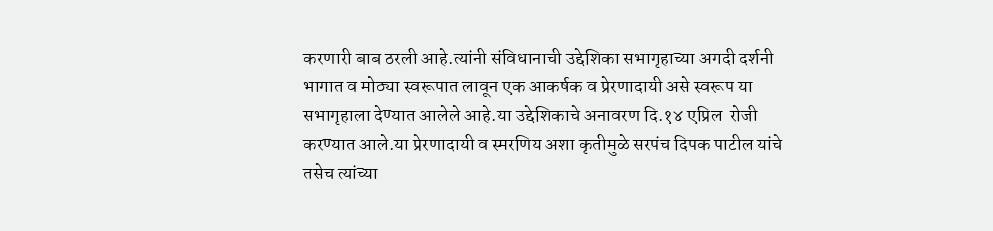करणारी बाब ठरली आहे.त्यांनी संविधानाची उद्देशिका सभागृहाच्या अगदी दर्शनी भागात व मोठ्या स्वरूपात लावून एक आकर्षक व प्रेरणादायी असे स्वरूप या सभागृहाला देण्यात आलेले आहे.या उद्देशिकाचे अनावरण दि.१४ एप्रिल  रोजी करण्यात आले.या प्रेरणादायी व स्मरणिय अशा कृतीमुळे सरपंच दिपक पाटील यांचे तसेच त्यांच्या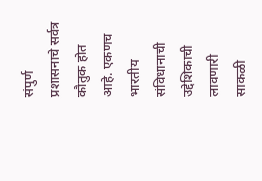संपुर्ण प्रशासनाचे सर्वत्र कौतुक होत आहे. एकणच भारतीय संविधानाची उद्देशिकाची लावणारी साकळी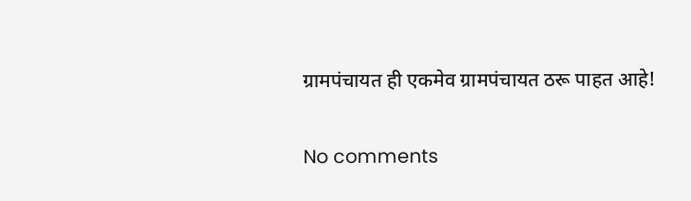ग्रामपंचायत ही एकमेव ग्रामपंचायत ठरू पाहत आहे!

No comments